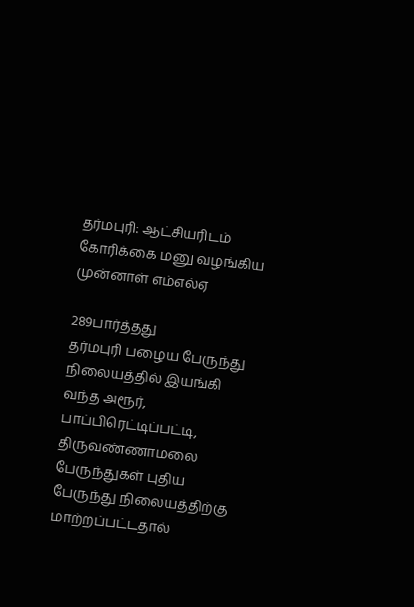தர்மபுரி: ஆட்சியரிடம் கோரிக்கை மனு வழங்கிய முன்னாள் எம்எல்ஏ

289பார்த்தது
தர்மபுரி பழைய பேருந்து நிலையத்தில் இயங்கி வந்த அரூர், பாப்பிரெட்டிப்பட்டி, திருவண்ணாமலை பேருந்துகள் புதிய பேருந்து நிலையத்திற்கு மாற்றப்பட்டதால்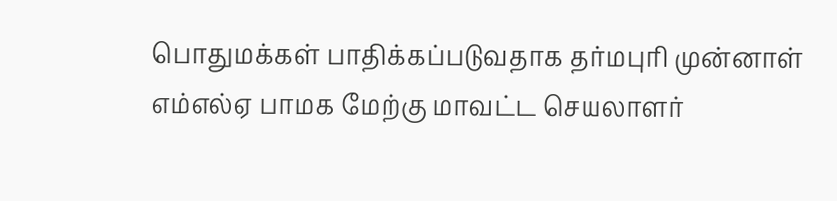பொதுமக்கள் பாதிக்கப்படுவதாக தர்மபுரி முன்னாள் எம்எல்ஏ பாமக மேற்கு மாவட்ட செயலாளர்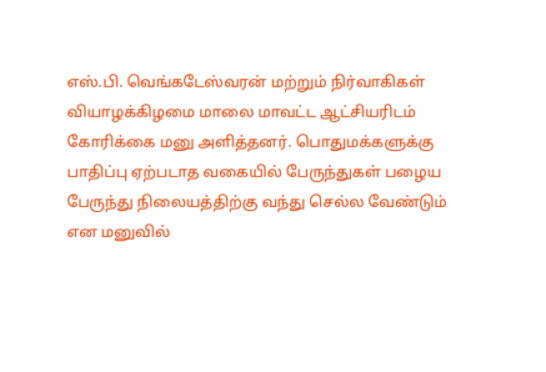எஸ்.பி. வெங்கடேஸ்வரன் மற்றும் நிர்வாகிகள் வியாழக்கிழமை மாலை மாவட்ட ஆட்சியரிடம் கோரிக்கை மனு அளித்தனர். பொதுமக்களுக்கு பாதிப்பு ஏற்படாத வகையில் பேருந்துகள் பழைய பேருந்து நிலையத்திற்கு வந்து செல்ல வேண்டும் என மனுவில்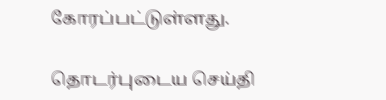கோரப்பட்டுள்ளது.

தொடர்புடைய செய்தி